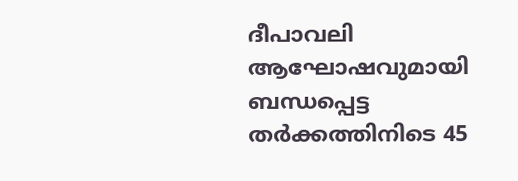ദീപാവലി ആഘോഷവുമായി ബന്ധപ്പെട്ട തര്‍ക്കത്തിനിടെ 45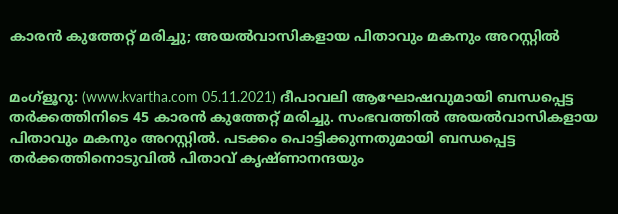കാരന്‍ കുത്തേറ്റ് മരിച്ചു; അയല്‍വാസികളായ പിതാവും മകനും അറസ്റ്റില്‍


മംഗ്‌ളൂറു: (www.kvartha.com 05.11.2021) ദീപാവലി ആഘോഷവുമായി ബന്ധപ്പെട്ട തര്‍ക്കത്തിനിടെ 45 കാരന്‍ കുത്തേറ്റ് മരിച്ചു. സംഭവത്തില്‍ അയല്‍വാസികളായ പിതാവും മകനും അറസ്റ്റില്‍. പടക്കം പൊട്ടിക്കുന്നതുമായി ബന്ധപ്പെട്ട തര്‍ക്കത്തിനൊടുവില്‍ പിതാവ് കൃഷ്ണാനന്ദയും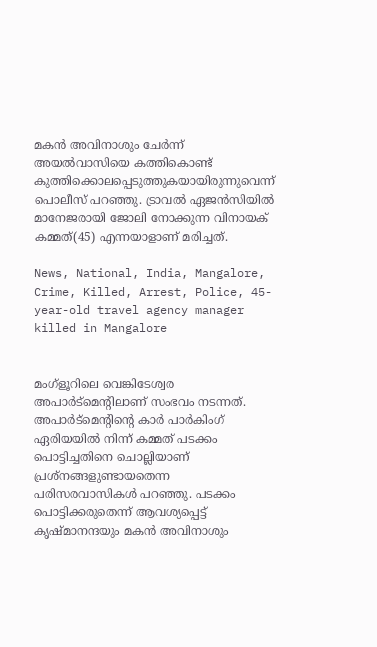മകന്‍ അവിനാശും ചേര്‍ന്ന് അയല്‍വാസിയെ കത്തികൊണ്ട് കുത്തിക്കൊലപ്പെടുത്തുകയായിരുന്നുവെന്ന് പൊലീസ് പറഞ്ഞു. ട്രാവല്‍ ഏജന്‍സിയില്‍ മാനേജരായി ജോലി നോക്കുന്ന വിനായക് കമ്മത്(45) എന്നയാളാണ് മരിച്ചത്.

News, National, India, Mangalore, Crime, Killed, Arrest, Police, 45-year-old travel agency manager killed in Mangalore


മംഗ്‌ളൂറിലെ വെങ്കിടേശ്വര അപാര്‍ട്‌മെന്റിലാണ് സംഭവം നടന്നത്. അപാര്‍ട്‌മെന്റിന്റെ കാര്‍ പാര്‍കിംഗ് ഏരിയയില്‍ നിന്ന് കമ്മത് പടക്കം പൊട്ടിച്ചതിനെ ചൊല്ലിയാണ് പ്രശ്‌നങ്ങളുണ്ടായതെന്ന പരിസരവാസികള്‍ പറഞ്ഞു. പടക്കം പൊട്ടിക്കരുതെന്ന് ആവശ്യപ്പെട്ട് കൃഷ്മാനന്ദയും മകന്‍ അവിനാശും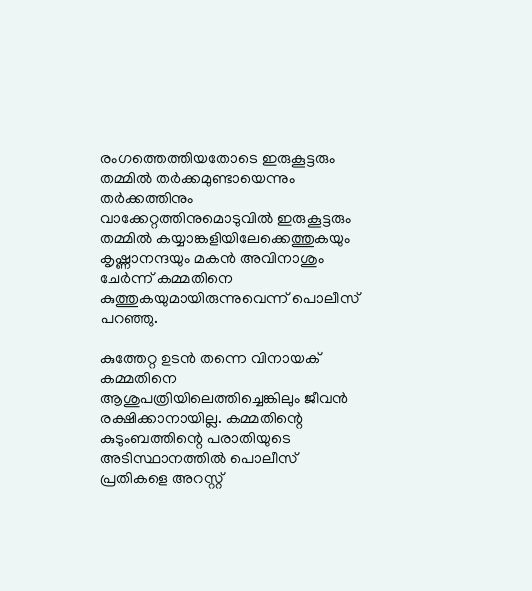രംഗത്തെത്തിയതോടെ ഇരുകൂട്ടരും തമ്മില്‍ തര്‍ക്കമുണ്ടായെന്നും തര്‍ക്കത്തിനും വാക്കേറ്റത്തിനുമൊടുവില്‍ ഇരുകൂട്ടരും തമ്മില്‍ കയ്യാങ്കളിയിലേക്കെത്തുകയും കൃഷ്ണാനന്ദയും മകന്‍ അവിനാശും ചേര്‍ന്ന് കമ്മതിനെ കുത്തുകയുമായിരുന്നുവെന്ന് പൊലീസ് പറഞ്ഞു.

കുത്തേറ്റ ഉടന്‍ തന്നെ വിനായക് കമ്മതിനെ ആശുപത്രിയിലെത്തിച്ചെങ്കിലും ജീവന്‍ രക്ഷിക്കാനായില്ല. കമ്മതിന്റെ കുടുംബത്തിന്റെ പരാതിയുടെ അടിസ്ഥാനത്തില്‍ പൊലീസ് പ്രതികളെ അറസ്റ്റ്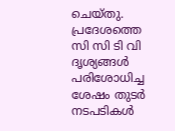ചെയ്തു. പ്രദേശത്തെ സി സി ടി വി ദൃശ്യങ്ങള്‍ പരിശോധിച്ച ശേഷം തുടര്‍ നടപടികള്‍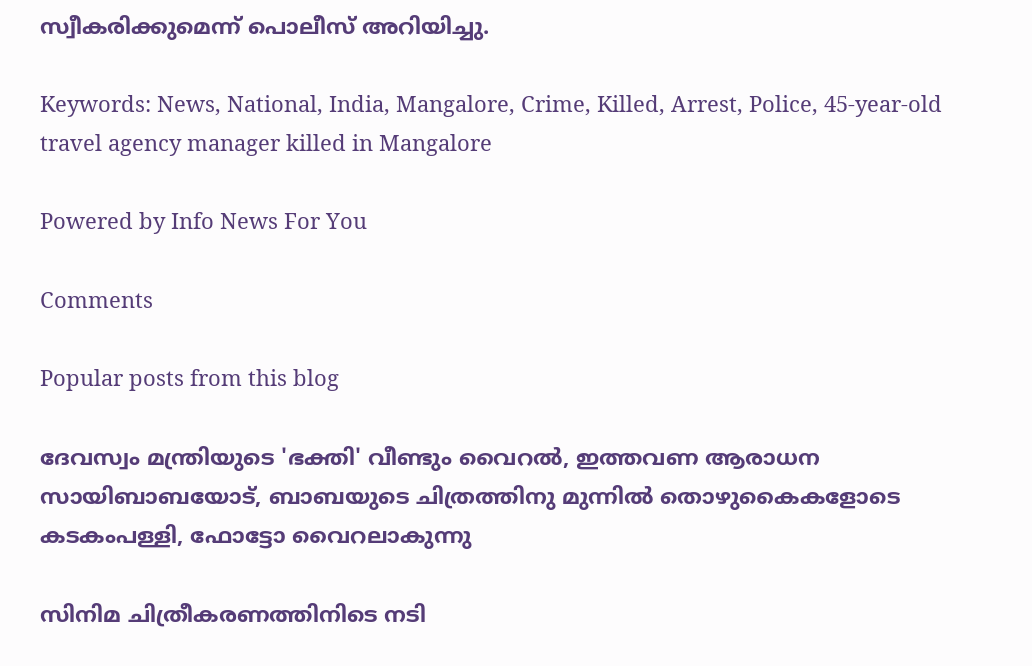സ്വീകരിക്കുമെന്ന് പൊലീസ് അറിയിച്ചു.

Keywords: News, National, India, Mangalore, Crime, Killed, Arrest, Police, 45-year-old travel agency manager killed in Mangalore

Powered by Info News For You

Comments

Popular posts from this blog

ദേവസ്വം മന്ത്രിയുടെ 'ഭക്തി' വീണ്ടും വൈറല്‍, ഇത്തവണ ആരാധന സായിബാബയോട്, ബാബയുടെ ചിത്രത്തിനു മുന്നില്‍ തൊഴുകൈകളോടെ കടകംപള്ളി, ഫോട്ടോ വൈറലാകുന്നു

സിനിമ ചിത്രീകരണത്തിനിടെ നടി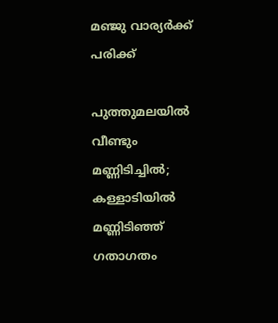മഞ്ജു വാര്യര്‍ക്ക് പരിക്ക്

പുത്തുമലയില്‍ വീണ്ടും മണ്ണിടിച്ചില്‍; കള്ളാടിയില്‍ മണ്ണിടിഞ്ഞ് ഗതാഗതം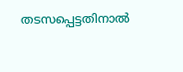തടസപ്പെട്ടതിനാല്‍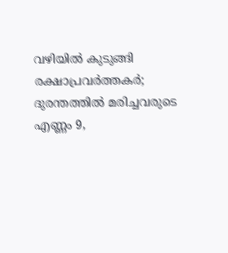വഴിയില്‍ കുടുങ്ങി രക്ഷാപ്രവര്‍ത്തകര്‍; ദുരന്തത്തില്‍ മരിച്ചവരുടെ എണ്ണം 9,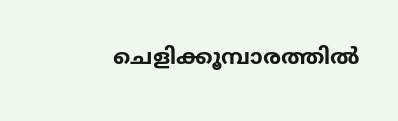ചെളിക്കൂമ്പാരത്തില്‍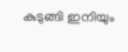കുടുങ്ങി ഇനിയും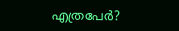എത്രപേര്‍?